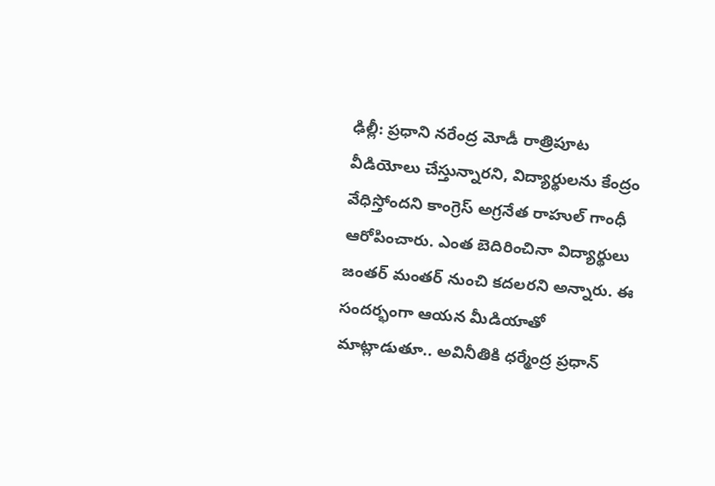ఢిల్లీ: ప్రధాని నరేంద్ర మోడీ రాత్రిపూట వీడియోలు చేస్తున్నారని, విద్యార్థులను కేంద్రం వేధిస్తోందని కాంగ్రెస్ అగ్రనేత రాహుల్ గాంధీ ఆరోపించారు. ఎంత బెదిరించినా విద్యార్థులు జంతర్ మంతర్ నుంచి కదలరని అన్నారు. ఈ సందర్భంగా ఆయన మీడియాతో మాట్లాడుతూ.. అవినీతికి ధర్మేంద్ర ప్రధాన్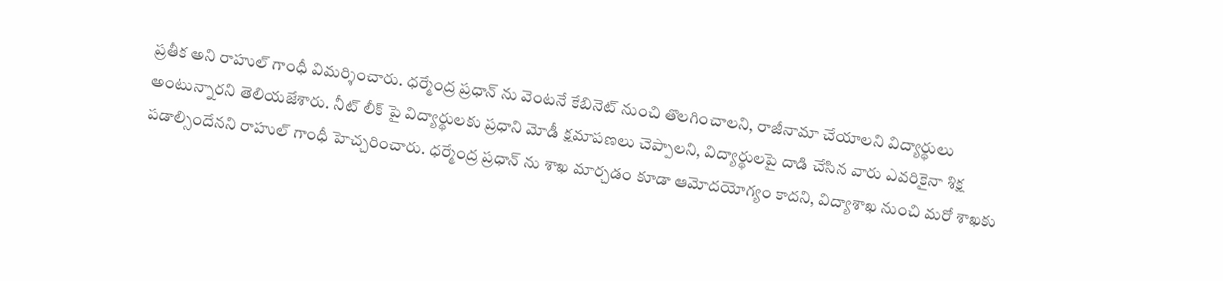ప్రతీక అని రాహుల్ గాంధీ విమర్శించారు. ధర్మేంద్ర ప్రధాన్ ను వెంటనే కేబినెట్ నుంచి తొలగించాలని, రాజీనామా చేయాలని విద్యార్థులు అంటున్నారని తెలియజేశారు. నీట్ లీక్ పై విద్యార్థులకు ప్రధాని మోడీ క్షమాపణలు చెప్పాలని, విద్యార్థులపై దాడి చేసిన వారు ఎవరికైనా శిక్ష పడాల్సిందేనని రాహుల్ గాంధీ హెచ్చరించారు. ధర్మేంద్ర ప్రధాన్ ను శాఖ మార్చడం కూడా ఆమోదయోగ్యం కాదని, విద్యాశాఖ నుంచి మరో శాఖకు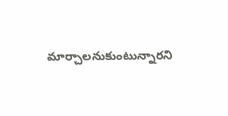మార్చాలనుకుంటున్నారని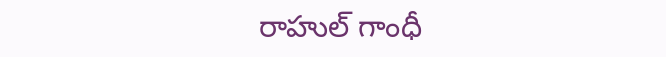రాహుల్ గాంధీ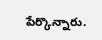పేర్కొన్నారు.